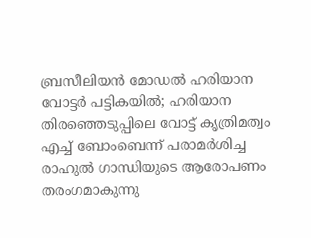ബ്രസീലിയൻ മോഡൽ ഹരിയാന വോട്ടർ പട്ടികയിൽ; ഹരിയാന തിരഞ്ഞെടുപ്പിലെ വോട്ട് കൃത്രിമത്വം എച്ച് ബോംബെന്ന് പരാമർശിച്ച രാഹുൽ ഗാന്ധിയുടെ ആരോപണം തരംഗമാകുന്നു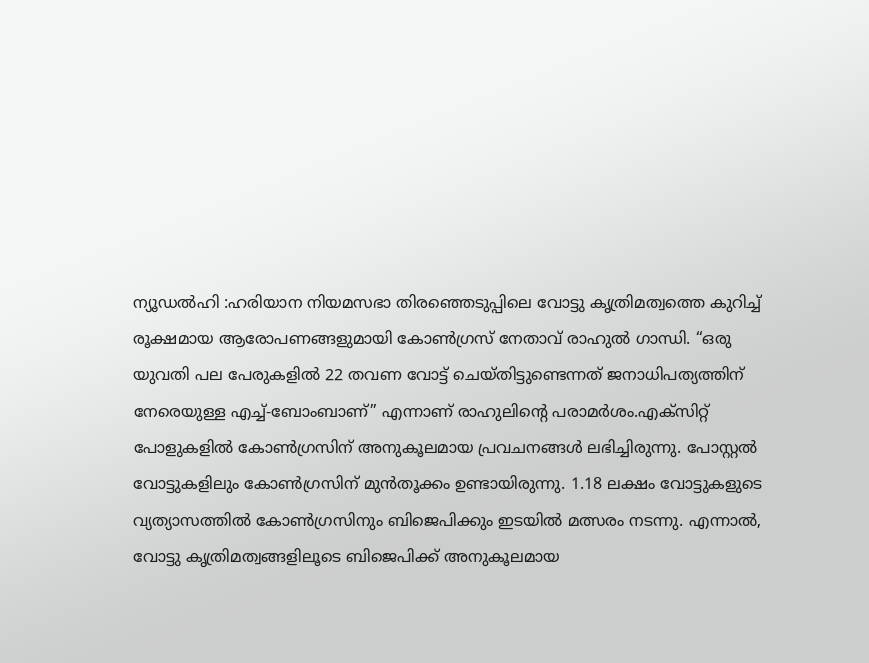ന്യൂഡൽഹി :ഹരിയാന നിയമസഭാ തിരഞ്ഞെടുപ്പിലെ വോട്ടു കൃത്രിമത്വത്തെ കുറിച്ച് രൂക്ഷമായ ആരോപണങ്ങളുമായി കോൺഗ്രസ് നേതാവ് രാഹുൽ ഗാന്ധി. “ഒരു യുവതി പല പേരുകളിൽ 22 തവണ വോട്ട് ചെയ്തിട്ടുണ്ടെന്നത് ജനാധിപത്യത്തിന് നേരെയുള്ള എച്ച്-ബോംബാണ്” എന്നാണ് രാഹുലിന്റെ പരാമർശം.എക്സിറ്റ് പോളുകളിൽ കോൺഗ്രസിന് അനുകൂലമായ പ്രവചനങ്ങൾ ലഭിച്ചിരുന്നു. പോസ്റ്റൽ വോട്ടുകളിലും കോൺഗ്രസിന് മുൻതൂക്കം ഉണ്ടായിരുന്നു. 1.18 ലക്ഷം വോട്ടുകളുടെ വ്യത്യാസത്തിൽ കോൺഗ്രസിനും ബിജെപിക്കും ഇടയിൽ മത്സരം നടന്നു. എന്നാൽ, വോട്ടു കൃത്രിമത്വങ്ങളിലൂടെ ബിജെപിക്ക് അനുകൂലമായ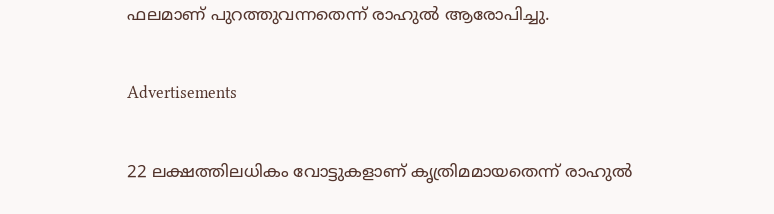ഫലമാണ് പുറത്തുവന്നതെന്ന് രാഹുൽ ആരോപിച്ചു.

Advertisements

22 ലക്ഷത്തിലധികം വോട്ടുകളാണ് കൃത്രിമമായതെന്ന് രാഹുൽ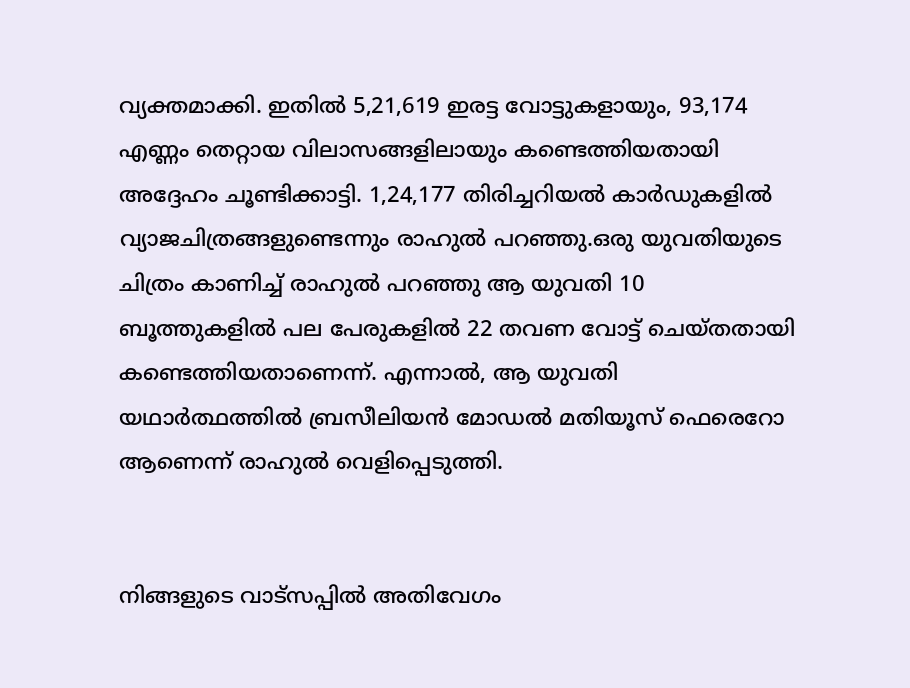വ്യക്തമാക്കി. ഇതിൽ 5,21,619 ഇരട്ട വോട്ടുകളായും, 93,174 എണ്ണം തെറ്റായ വിലാസങ്ങളിലായും കണ്ടെത്തിയതായി അദ്ദേഹം ചൂണ്ടിക്കാട്ടി. 1,24,177 തിരിച്ചറിയൽ കാർഡുകളിൽ വ്യാജചിത്രങ്ങളുണ്ടെന്നും രാഹുൽ പറഞ്ഞു.ഒരു യുവതിയുടെ ചിത്രം കാണിച്ച്‌ രാഹുൽ പറഞ്ഞു ആ യുവതി 10 ബൂത്തുകളിൽ പല പേരുകളിൽ 22 തവണ വോട്ട് ചെയ്തതായി കണ്ടെത്തിയതാണെന്ന്. എന്നാൽ, ആ യുവതി യഥാർത്ഥത്തിൽ ബ്രസീലിയൻ മോഡൽ മതിയൂസ് ഫെരെറോ ആണെന്ന് രാഹുൽ വെളിപ്പെടുത്തി.


നിങ്ങളുടെ വാട്സപ്പിൽ അതിവേഗം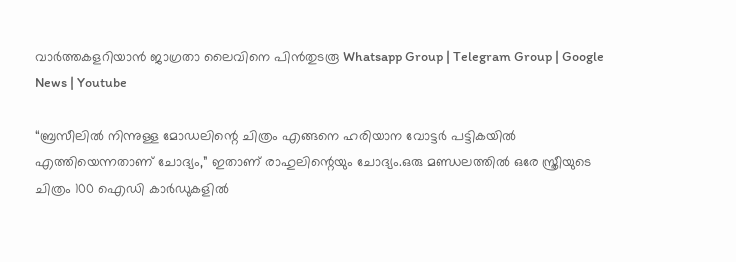വാർത്തകളറിയാൻ ജാഗ്രതാ ലൈവിനെ പിൻതുടരൂ Whatsapp Group | Telegram Group | Google News | Youtube

“ബ്രസീലിൽ നിന്നുള്ള മോഡലിന്റെ ചിത്രം എങ്ങനെ ഹരിയാന വോട്ടർ പട്ടികയിൽ എത്തിയെന്നതാണ് ചോദ്യം,” ഇതാണ് രാഹുലിന്റെയും ചോദ്യം.ഒരു മണ്ഡലത്തിൽ ഒരേ സ്ത്രീയുടെ ചിത്രം 100 ഐഡി കാർഡുകളിൽ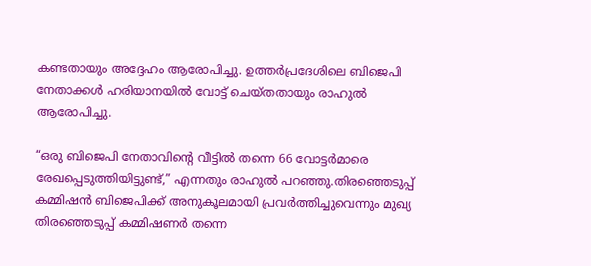കണ്ടതായും അദ്ദേഹം ആരോപിച്ചു. ഉത്തർപ്രദേശിലെ ബിജെപി നേതാക്കൾ ഹരിയാനയിൽ വോട്ട് ചെയ്തതായും രാഹുൽ ആരോപിച്ചു.

“ഒരു ബിജെപി നേതാവിന്റെ വീട്ടിൽ തന്നെ 66 വോട്ടർമാരെ രേഖപ്പെടുത്തിയിട്ടുണ്ട്,” എന്നതും രാഹുൽ പറഞ്ഞു.തിരഞ്ഞെടുപ്പ് കമ്മിഷൻ ബിജെപിക്ക് അനുകൂലമായി പ്രവർത്തിച്ചുവെന്നും മുഖ്യ തിരഞ്ഞെടുപ്പ് കമ്മിഷണർ തന്നെ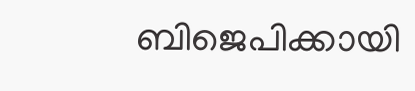ബിജെപിക്കായി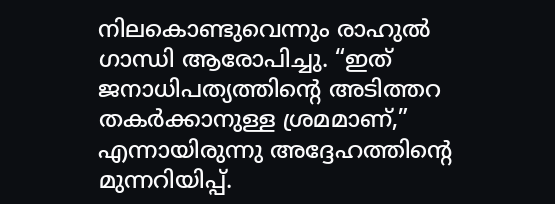നിലകൊണ്ടുവെന്നും രാഹുൽ ഗാന്ധി ആരോപിച്ചു. “ഇത് ജനാധിപത്യത്തിന്റെ അടിത്തറ തകർക്കാനുള്ള ശ്രമമാണ്,” എന്നായിരുന്നു അദ്ദേഹത്തിന്റെ മുന്നറിയിപ്പ്.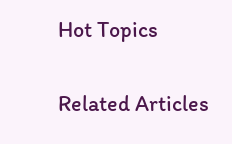Hot Topics

Related Articles